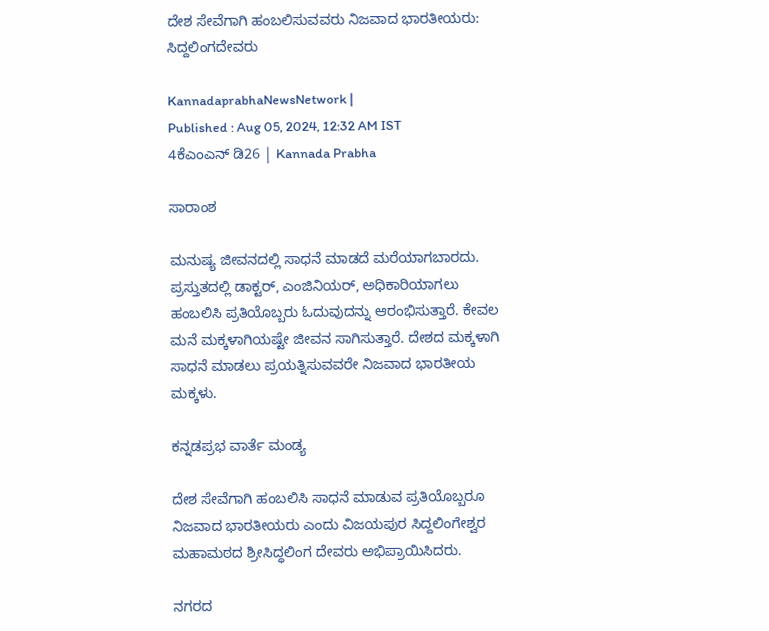ದೇಶ ಸೇವೆಗಾಗಿ ಹಂಬಲಿಸುವವರು ನಿಜವಾದ ಭಾರತೀಯರು: ಸಿದ್ದಲಿಂಗದೇವರು

KannadaprabhaNewsNetwork |
Published : Aug 05, 2024, 12:32 AM IST
4ಕೆಎಂಎನ್ ಡಿ26 | Kannada Prabha

ಸಾರಾಂಶ

ಮನುಷ್ಯ ಜೀವನದಲ್ಲಿ ಸಾಧನೆ ಮಾಡದೆ ಮರೆಯಾಗಬಾರದು. ಪ್ರಸ್ತುತದಲ್ಲಿ ಡಾಕ್ಟರ್, ಎಂಜಿನಿಯರ್, ಅಧಿಕಾರಿಯಾಗಲು ಹಂಬಲಿಸಿ ಪ್ರತಿಯೊಬ್ಬರು ಓದುವುದನ್ನು ಆರಂಭಿಸುತ್ತಾರೆ. ಕೇವಲ ಮನೆ ಮಕ್ಕಳಾಗಿಯಷ್ಟೇ ಜೀವನ ಸಾಗಿಸುತ್ತಾರೆ. ದೇಶದ ಮಕ್ಕಳಾಗಿ ಸಾಧನೆ ಮಾಡಲು ಪ್ರಯತ್ನಿಸುವವರೇ ನಿಜವಾದ ಭಾರತೀಯ ಮಕ್ಕಳು.

ಕನ್ನಡಪ್ರಭ ವಾರ್ತೆ ಮಂಡ್ಯ

ದೇಶ ಸೇವೆಗಾಗಿ ಹಂಬಲಿಸಿ ಸಾಧನೆ ಮಾಡುವ ಪ್ರತಿಯೊಬ್ಬರೂ ನಿಜವಾದ ಭಾರತೀಯರು ಎಂದು ವಿಜಯಪುರ ಸಿದ್ದಲಿಂಗೇಶ್ವರ ಮಹಾಮಠದ ಶ್ರೀಸಿದ್ಧಲಿಂಗ ದೇವರು ಅಭಿಪ್ರಾಯಿಸಿದರು.

ನಗರದ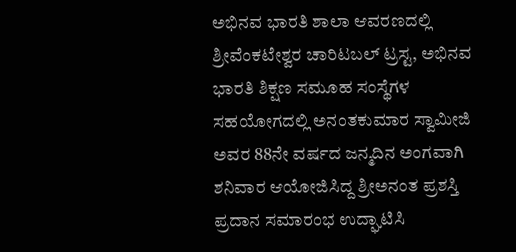ಅಭಿನವ ಭಾರತಿ ಶಾಲಾ ಆವರಣದಲ್ಲಿ ಶ್ರೀವೆಂಕಟೇಶ್ವರ ಚಾರಿಟಬಲ್ ಟ್ರಸ್ಟ, ಅಭಿನವ ಭಾರತಿ ಶಿಕ್ಷಣ ಸಮೂಹ ಸಂಸ್ಥೆಗಳ ಸಹಯೋಗದಲ್ಲಿ ಅನಂತಕುಮಾರ ಸ್ವಾಮೀಜಿ ಅವರ 88ನೇ ವರ್ಷದ ಜನ್ಮದಿನ ಅಂಗವಾಗಿ ಶನಿವಾರ ಆಯೋಜಿಸಿದ್ದ ಶ್ರೀಅನಂತ ಪ್ರಶಸ್ತಿ ಪ್ರದಾನ ಸಮಾರಂಭ ಉದ್ಘಾಟಿಸಿ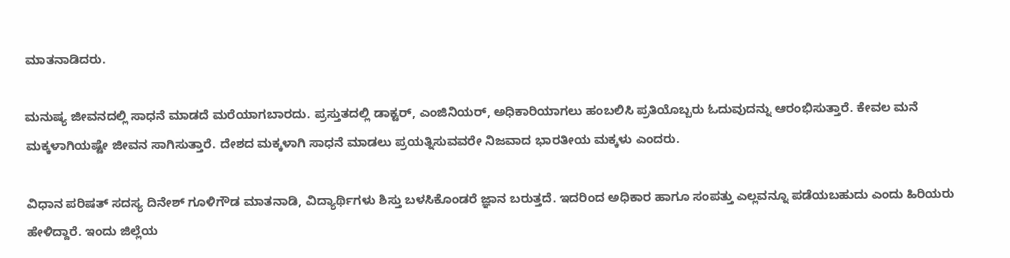ಮಾತನಾಡಿದರು.

ಮನುಷ್ಯ ಜೀವನದಲ್ಲಿ ಸಾಧನೆ ಮಾಡದೆ ಮರೆಯಾಗಬಾರದು. ಪ್ರಸ್ತುತದಲ್ಲಿ ಡಾಕ್ಟರ್, ಎಂಜಿನಿಯರ್, ಅಧಿಕಾರಿಯಾಗಲು ಹಂಬಲಿಸಿ ಪ್ರತಿಯೊಬ್ಬರು ಓದುವುದನ್ನು ಆರಂಭಿಸುತ್ತಾರೆ. ಕೇವಲ ಮನೆ ಮಕ್ಕಳಾಗಿಯಷ್ಟೇ ಜೀವನ ಸಾಗಿಸುತ್ತಾರೆ. ದೇಶದ ಮಕ್ಕಳಾಗಿ ಸಾಧನೆ ಮಾಡಲು ಪ್ರಯತ್ನಿಸುವವರೇ ನಿಜವಾದ ಭಾರತೀಯ ಮಕ್ಕಳು ಎಂದರು.

ವಿಧಾನ ಪರಿಷತ್ ಸದಸ್ಯ ದಿನೇಶ್ ಗೂಳಿಗೌಡ ಮಾತನಾಡಿ, ವಿದ್ಯಾರ್ಥಿಗಳು ಶಿಸ್ತು ಬಳಸಿಕೊಂಡರೆ ಜ್ಞಾನ ಬರುತ್ತದೆ. ಇದರಿಂದ ಅಧಿಕಾರ ಹಾಗೂ ಸಂಪತ್ತು ಎಲ್ಲವನ್ನೂ ಪಡೆಯಬಹುದು ಎಂದು ಹಿರಿಯರು ಹೇಳಿದ್ದಾರೆ. ಇಂದು ಜಿಲ್ಲೆಯ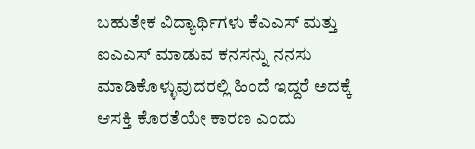ಬಹುತೇಕ ವಿದ್ಯಾರ್ಥಿಗಳು ಕೆಎಎಸ್ ಮತ್ತು ಐಎಎಸ್ ಮಾಡುವ ಕನಸನ್ನು ನನಸು ಮಾಡಿಕೊಳ್ಳುವುದರಲ್ಲಿ ಹಿಂದೆ ಇದ್ದರೆ ಅದಕ್ಕೆ ಆಸಕ್ತಿ ಕೊರತೆಯೇ ಕಾರಣ ಎಂದು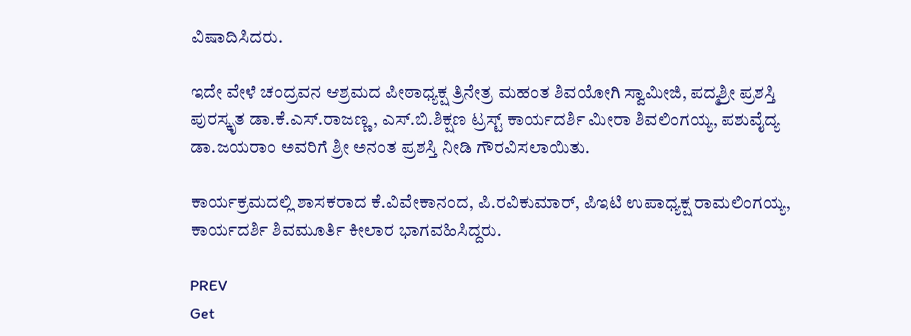ವಿಷಾದಿಸಿದರು.

ಇದೇ ವೇಳೆ ಚಂದ್ರವನ ಆಶ್ರಮದ ಪೀಠಾಧ್ಯಕ್ಷ ತ್ರಿನೇತ್ರ ಮಹಂತ ಶಿವಯೋಗಿ ಸ್ವಾಮೀಜಿ, ಪದ್ಮಶ್ರೀ ಪ್ರಶಸ್ತಿ ಪುರಸ್ಕೃತ ಡಾ.ಕೆ.ಎಸ್.ರಾಜಣ್ಣ, ಎಸ್.ಬಿ.ಶಿಕ್ಷಣ ಟ್ರಸ್ಟ್‌ ಕಾರ್ಯದರ್ಶಿ ಮೀರಾ ಶಿವಲಿಂಗಯ್ಯ, ಪಶುವೈದ್ಯ ಡಾ.ಜಯರಾಂ ಅವರಿಗೆ ಶ್ರೀ ಅನಂತ ಪ್ರಶಸ್ತಿ ನೀಡಿ ಗೌರವಿಸಲಾಯಿತು.

ಕಾರ್ಯಕ್ರಮದಲ್ಲಿ ಶಾಸಕರಾದ ಕೆ.ವಿವೇಕಾನಂದ, ಪಿ.ರವಿಕುಮಾರ್, ಪಿಇಟಿ ಉಪಾಧ್ಯಕ್ಷ ರಾಮಲಿಂಗಯ್ಯ, ಕಾರ್ಯದರ್ಶಿ ಶಿವಮೂರ್ತಿ ಕೀಲಾರ ಭಾಗವಹಿಸಿದ್ದರು.

PREV
Get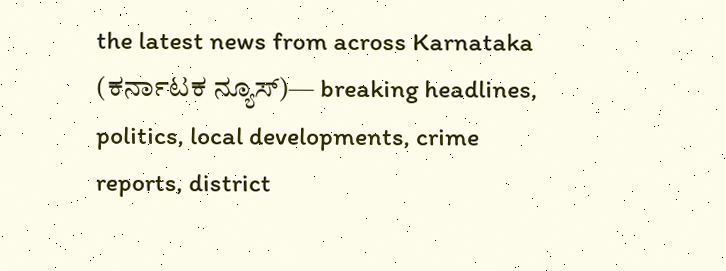the latest news from across Karnataka (ಕರ್ನಾಟಕ ನ್ಯೂಸ್)— breaking headlines, politics, local developments, crime reports, district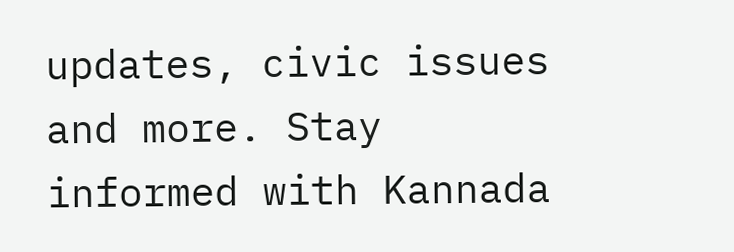updates, civic issues and more. Stay informed with Kannada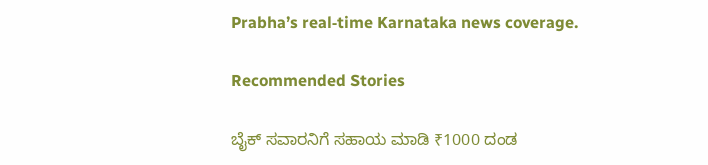Prabha’s real‑time Karnataka news coverage.

Recommended Stories

ಬೈಕ್‌ ಸವಾರನಿಗೆ ಸಹಾಯ ಮಾಡಿ ₹1000 ದಂಡ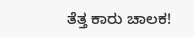ತೆತ್ತ ಕಾರು ಚಾಲಕ!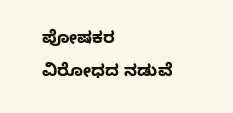ಪೋಷಕರ ವಿರೋಧದ ನಡುವೆ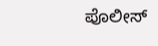ಪೊಲೀಸ್‌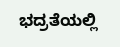ಭದ್ರತೆಯಲ್ಲಿ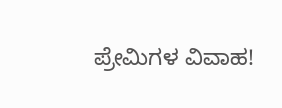ಪ್ರೇಮಿಗಳ ವಿವಾಹ!